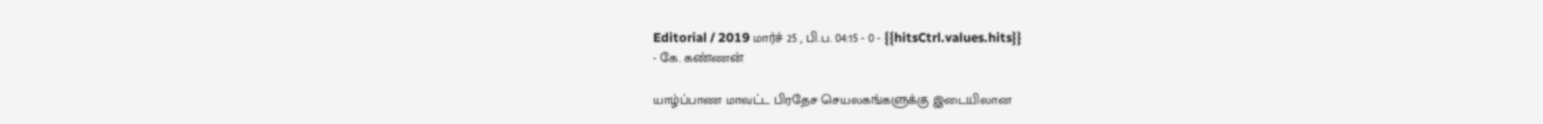Editorial / 2019 மார்ச் 25 , பி.ப. 04:15 - 0 - {{hitsCtrl.values.hits}}
- கே. கண்ணன்

யாழ்ப்பாண மாவட்ட பிரதேச செயலகங்களுக்கு இடையிலான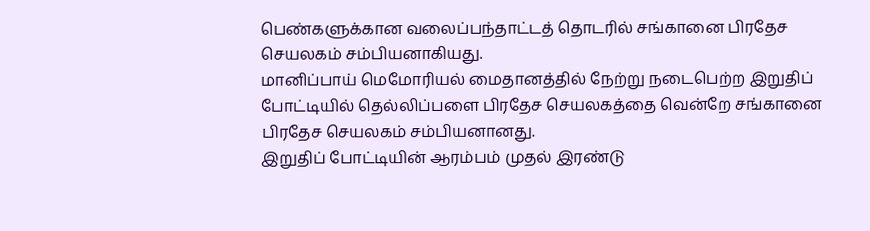பெண்களுக்கான வலைப்பந்தாட்டத் தொடரில் சங்கானை பிரதேச செயலகம் சம்பியனாகியது.
மானிப்பாய் மெமோரியல் மைதானத்தில் நேற்று நடைபெற்ற இறுதிப் போட்டியில் தெல்லிப்பளை பிரதேச செயலகத்தை வென்றே சங்கானை பிரதேச செயலகம் சம்பியனானது.
இறுதிப் போட்டியின் ஆரம்பம் முதல் இரண்டு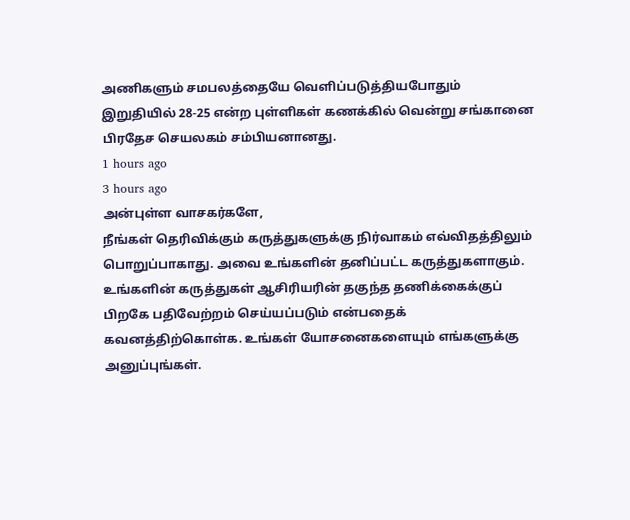அணிகளும் சமபலத்தையே வெளிப்படுத்தியபோதும் இறுதியில் 28-25 என்ற புள்ளிகள் கணக்கில் வென்று சங்கானை பிரதேச செயலகம் சம்பியனானது.
1 hours ago
3 hours ago
அன்புள்ள வாசகர்களே,
நீங்கள் தெரிவிக்கும் கருத்துகளுக்கு நிர்வாகம் எவ்விதத்திலும் பொறுப்பாகாது. அவை உங்களின் தனிப்பட்ட கருத்துகளாகும். உங்களின் கருத்துகள் ஆசிரியரின் தகுந்த தணிக்கைக்குப் பிறகே பதிவேற்றம் செய்யப்படும் என்பதைக் கவனத்திற்கொள்க. உங்கள் யோசனைகளையும் எங்களுக்கு அனுப்புங்கள்.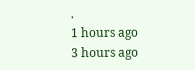.
1 hours ago
3 hours ago